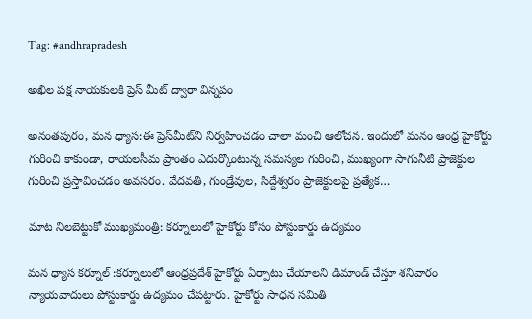Tag: #andhrapradesh

అఖిల పక్ష నాయకులకి ప్రెస్ మీట్ ద్వారా విన్నపం

అనంతపురం, మన ధ్యాస:ఈ ప్రెస్‌మీట్‌ని నిర్వహించడం చాలా మంచి ఆలోచన. ఇందులో మనం ఆంధ్ర హైకోర్టు గురించి కాకుండా, రాయలసీమ ప్రాంతం ఎదుర్కొంటున్న సమస్యల గురించి, ముఖ్యంగా సాగునీటి ప్రాజెక్టుల గురించి ప్రస్తావించడం అవసరం. వేదవతి, గుండ్రేవుల, సిద్దేశ్వరం ప్రాజెక్టులపై ప్రత్యేక…

మాట నిలబెట్టుకో ముఖ్యమంత్రి: కర్నూలులో హైకోర్టు కోసం పోస్టుకార్డు ఉద్యమం

మన ధ్యాస కర్నూల్ :కర్నూలులో ఆంధ్రప్రదేశ్ హైకోర్టు ఏర్పాటు చేయాలని డిమాండ్ చేస్తూ శనివారం న్యాయవాదులు పోస్టుకార్డు ఉద్యమం చేపట్టారు. హైకోర్టు సాధన సమితి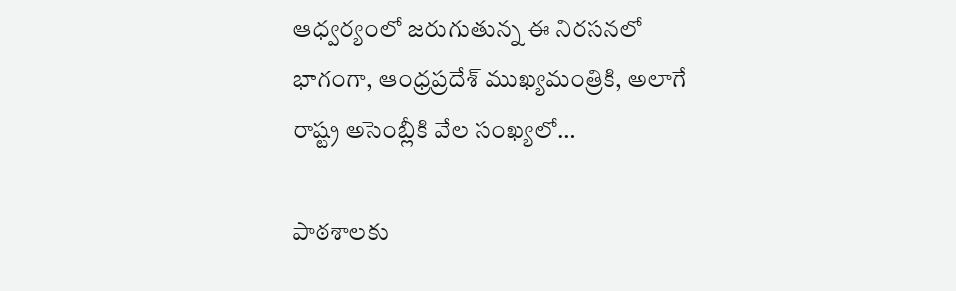ఆధ్వర్యంలో జరుగుతున్న ఈ నిరసనలో భాగంగా, ఆంధ్రప్రదేశ్ ముఖ్యమంత్రికి, అలాగే రాష్ట్ర అసెంబ్లీకి వేల సంఖ్యలో…

పాఠశాలకు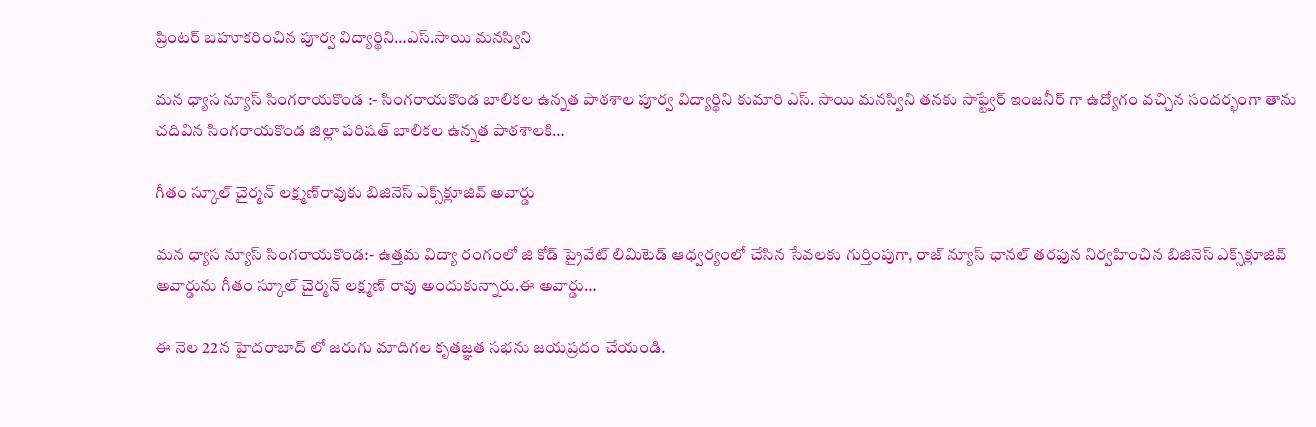ప్రింటర్ బహూకరించిన పూర్వ విద్యార్థిని…ఎస్.సాయి మనస్విని

మన ధ్యాస న్యూస్ సింగరాయకొండ :- సింగరాయకొండ బాలికల ఉన్నత పాఠశాల పూర్వ విద్యార్థిని కుమారి ఎస్. సాయి మనస్విని తనకు సాఫ్ట్వేర్ ఇంజనీర్ గా ఉద్యోగం వచ్చిన సందర్భంగా తాను చదివిన సింగరాయకొండ జిల్లా పరిషత్ బాలికల ఉన్నత పాఠశాలకి…

గీతం స్కూల్ చైర్మన్ లక్ష్మణ్‌రావుకు బిజినెస్ ఎక్స్‌క్లూజివ్ అవార్డు

మన ధ్యాస న్యూస్ సింగరాయకొండ:- ఉత్తమ విద్యా రంగంలో జి కోడ్ ప్రైవేట్ లిమిటెడ్ ఆధ్వర్యంలో చేసిన సేవలకు గుర్తింపుగా, రాజ్ న్యూస్ ఛానల్ తరఫున నిర్వహించిన బిజినెస్ ఎక్స్‌క్లూజివ్ అవార్డును గీతం స్కూల్ చైర్మన్ లక్ష్మణ్ రావు అందుకున్నారు.ఈ అవార్డు…

ఈ నెల 22న హైదరాబాద్ లో జరుగు మాదిగల కృతజ్ఞత సభను జయప్రదం చేయండి.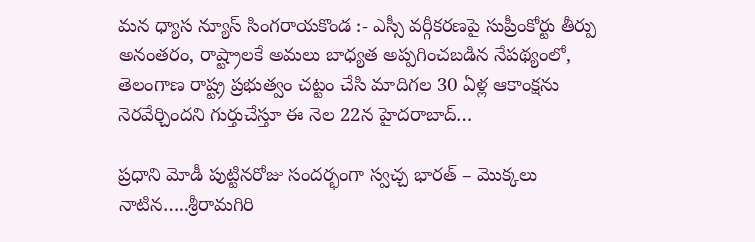మన ధ్యాస న్యూస్ సింగరాయకొండ :- ఎస్సీ వర్గీకరణపై సుప్రీంకోర్టు తీర్పు అనంతరం, రాష్ట్రాలకే అమలు బాధ్యత అప్పగించబడిన నేపథ్యంలో, తెలంగాణ రాష్ట్ర ప్రభుత్వం చట్టం చేసి మాదిగల 30 ఏళ్ల ఆకాంక్షను నెరవేర్చిందని గుర్తుచేస్తూ ఈ నెల 22న హైదరాబాద్…

ప్రధాని మోడీ పుట్టినరోజు సందర్భంగా స్వచ్చ భారత్ – మొక్కలు నాటిన…..శ్రీరామగిరి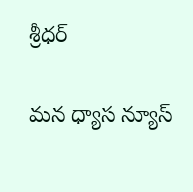శ్రీధర్

మన ధ్యాస న్యూస్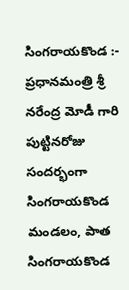సింగరాయకొండ :- ప్రధానమంత్రి శ్రీ నరేంద్ర మోడీ గారి పుట్టినరోజు సందర్భంగా సింగరాయకొండ మండలం, పాత సింగరాయకొండ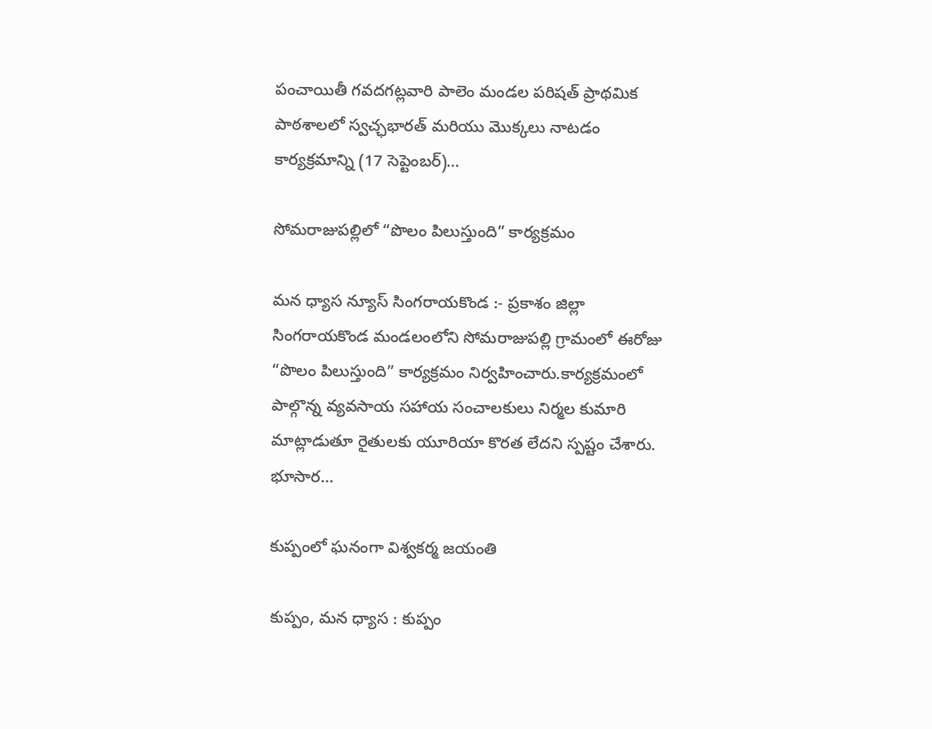పంచాయితీ గవదగట్లవారి పాలెం మండల పరిషత్ ప్రాథమిక పాఠశాలలో స్వచ్ఛభారత్ మరియు మొక్కలు నాటడం కార్యక్రమాన్ని (17 సెప్టెంబర్)…

సోమరాజుపల్లిలో “పొలం పిలుస్తుంది” కార్యక్రమం

మన ధ్యాస న్యూస్ సింగరాయకొండ :- ప్రకాశం జిల్లా సింగరాయకొండ మండలంలోని సోమరాజుపల్లి గ్రామంలో ఈరోజు “పొలం పిలుస్తుంది” కార్యక్రమం నిర్వహించారు.కార్యక్రమంలో పాల్గొన్న వ్యవసాయ సహాయ సంచాలకులు నిర్మల కుమారి మాట్లాడుతూ రైతులకు యూరియా కొరత లేదని స్పష్టం చేశారు. భూసార…

కుప్పంలో ఘనంగా విశ్వకర్మ జయంతి

కుప్పం, మన ధ్యాస : కుప్పం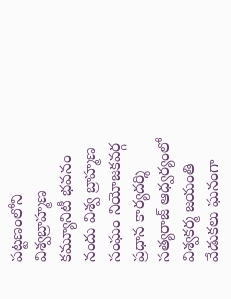పట్టణంలోని విశ్వబ్రాహ్మణ కమ్యూనిటీ భవనం నందు విశ్వ బ్రాహ్మణ సంఘం నియోజకవర్గ ప్రధాన కార్యదర్శి సత్యరాజ్ ఆధ్వర్యంలో విశ్వకర్మ జయంతి వేడుకలు ఘనంగా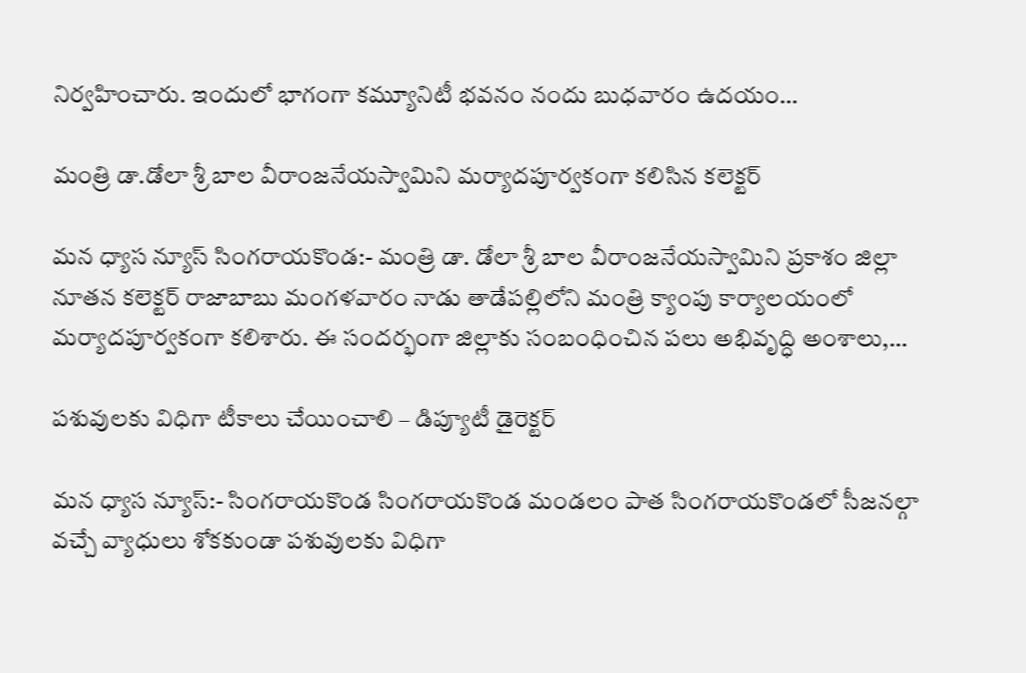నిర్వహించారు. ఇందులో భాగంగా కమ్యూనిటీ భవనం నందు బుధవారం ఉదయం…

మంత్రి డా.డోలా శ్రీ బాల వీరాంజనేయస్వామిని మర్యాదపూర్వకంగా కలిసిన కలెక్టర్

మన ధ్యాస న్యూస్ సింగరాయకొండ:- మంత్రి డా. డోలా శ్రీ బాల వీరాంజనేయస్వామిని ప్రకాశం జిల్లా నూతన కలెక్టర్ రాజాబాబు మంగళవారం నాడు తాడేపల్లిలోని మంత్రి క్యాంపు కార్యాలయంలో మర్యాదపూర్వకంగా కలిశారు. ఈ సందర్భంగా జిల్లాకు సంబంధించిన పలు అభివృద్ధి అంశాలు,…

పశువులకు విధిగా టీకాలు చేయించాలి – డిప్యూటీ డైరెక్టర్

మన ధ్యాస న్యూస్:- సింగరాయకొండ సింగరాయకొండ మండలం పాత సింగరాయకొండలో సీజనల్గా వచ్చే వ్యాధులు శోకకుండా పశువులకు విధిగా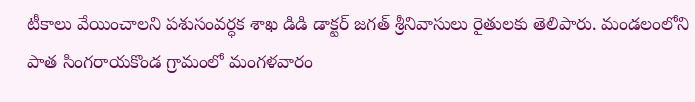టీకాలు వేయించాలని పశుసంవర్ధక శాఖ డిడి డాక్టర్ జగత్ శ్రీనివాసులు రైతులకు తెలిపారు. మండలంలోని పాత సింగరాయకొండ గ్రామంలో మంగళవారం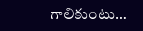గాలికుంటు…